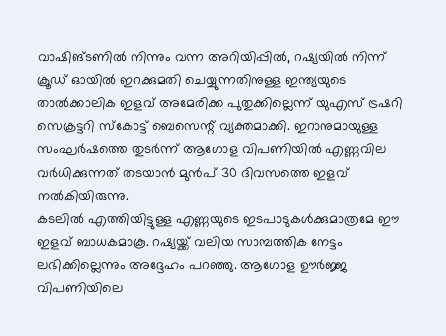വാഷിങ്ടണിൽ നിന്നും വന്ന അറിയിപ്പിൽ, റഷ്യയിൽ നിന്ന് ക്രൂഡ് ഓയിൽ ഇറക്കുമതി ചെയ്യുന്നതിനുള്ള ഇന്ത്യയുടെ താൽക്കാലിക ഇളവ് അമേരിക്ക പുതുക്കില്ലെന്ന് യുഎസ് ട്രഷറി സെക്രട്ടറി സ്കോട്ട് ബെസെന്റ് വ്യക്തമാക്കി. ഇറാനുമായുള്ള സംഘർഷത്തെ തുടർന്ന് ആഗോള വിപണിയിൽ എണ്ണവില വർധിക്കുന്നത് തടയാൻ മുൻപ് 30 ദിവസത്തെ ഇളവ് നൽകിയിരുന്നു.
കടലിൽ എത്തിയിട്ടുള്ള എണ്ണയുടെ ഇടപാടുകൾക്കുമാത്രമേ ഈ ഇളവ് ബാധകമാകൂ. റഷ്യയ്ക്ക് വലിയ സാമ്പത്തിക നേട്ടം ലഭിക്കില്ലെന്നും അദ്ദേഹം പറഞ്ഞു. ആഗോള ഊർജ്ജ വിപണിയിലെ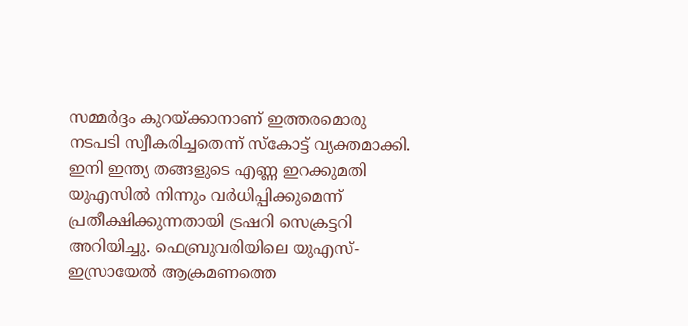സമ്മർദ്ദം കുറയ്ക്കാനാണ് ഇത്തരമൊരു നടപടി സ്വീകരിച്ചതെന്ന് സ്കോട്ട് വ്യക്തമാക്കി.
ഇനി ഇന്ത്യ തങ്ങളുടെ എണ്ണ ഇറക്കുമതി യുഎസിൽ നിന്നും വർധിപ്പിക്കുമെന്ന് പ്രതീക്ഷിക്കുന്നതായി ട്രഷറി സെക്രട്ടറി അറിയിച്ചു. ഫെബ്രുവരിയിലെ യുഎസ്-ഇസ്രായേൽ ആക്രമണത്തെ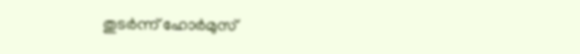തുടർന്ന് ഹോർമുസ്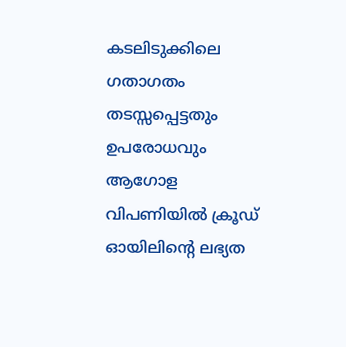കടലിടുക്കിലെ ഗതാഗതം തടസ്സപ്പെട്ടതും ഉപരോധവും ആഗോള വിപണിയിൽ ക്രൂഡ് ഓയിലിന്റെ ലഭ്യത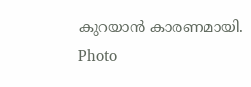കുറയാൻ കാരണമായി.
Photo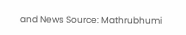and News Source: Mathrubhumi